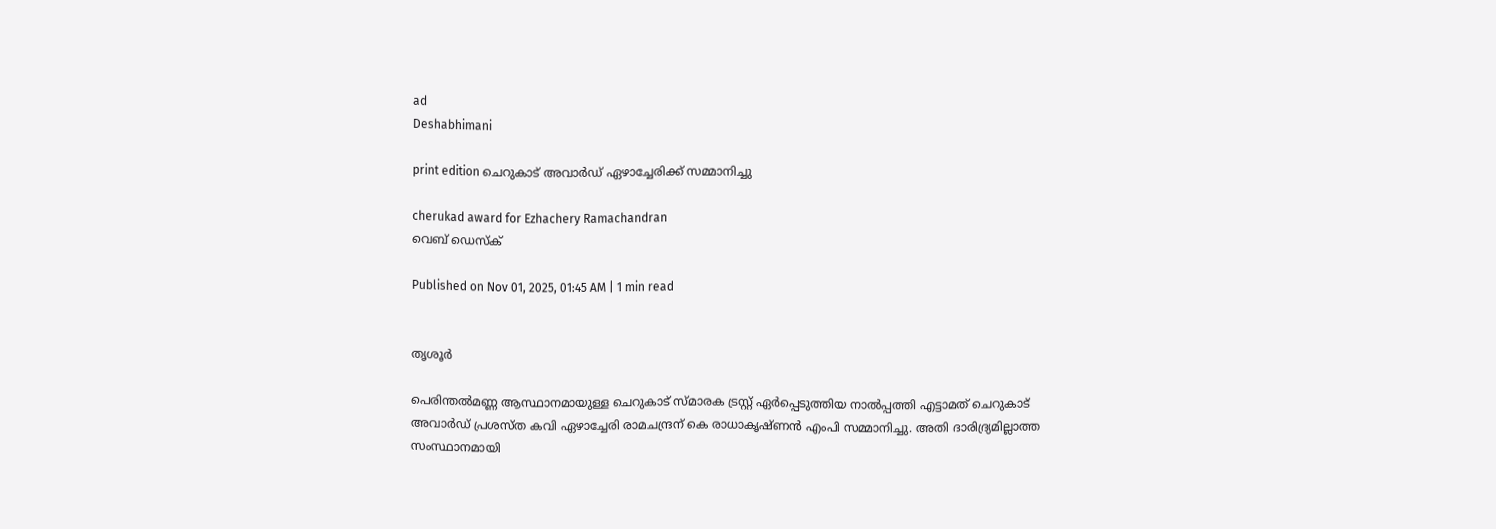ad
Deshabhimani

print edition ചെറുകാട്‌ അവാർഡ്‌ ഏഴാച്ചേരിക്ക്‌ സമ്മാനിച്ചു

cherukad award for Ezhachery Ramachandran
വെബ് ഡെസ്ക്

Published on Nov 01, 2025, 01:45 AM | 1 min read


തൃശൂർ

പെരിന്തൽമണ്ണ ആസ്ഥാനമായുള്ള ചെറുകാട് സ്മാരക ട്രസ്റ്റ് ഏർപ്പെടുത്തിയ നാൽപ്പത്തി എട്ടാമത് ചെറുകാട് അവാർഡ് പ്രശസ്ത കവി ഏഴാച്ചേരി രാമചന്ദ്രന് കെ രാധാകൃഷ്ണൻ എംപി സമ്മാനിച്ചു. അതി ദാരിദ്ര്യമില്ലാത്ത സംസ്ഥാനമായി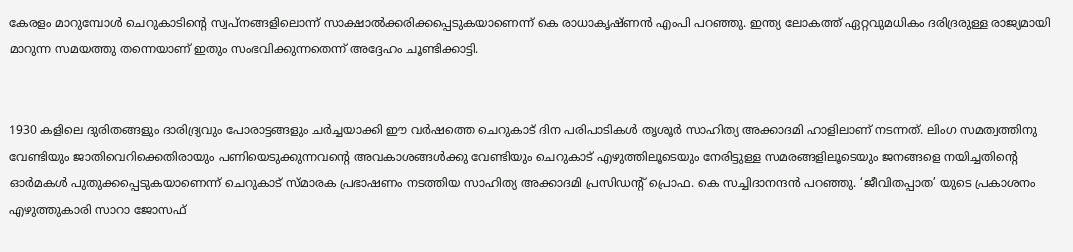കേരളം മാറുമ്പോൾ ചെറുകാടിന്റെ സ്വപ്നങ്ങളിലൊന്ന് സാക്ഷാൽക്കരിക്കപ്പെടുകയാണെന്ന് കെ രാധാകൃഷ്ണൻ എംപി പറഞ്ഞു. ഇന്ത്യ ലോകത്ത് ഏറ്റവുമധികം ദരിദ്രരുള്ള രാജ്യമായി മാറുന്ന സമയത്തു തന്നെയാണ് ഇതും സംഭവിക്കുന്നതെന്ന് അദ്ദേഹം ചൂണ്ടിക്കാട്ടി.


1930 കളിലെ ദുരിതങ്ങളും ദാരിദ്ര്യവും പോരാട്ടങ്ങളും ചർച്ചയാക്കി ഈ വർഷത്തെ ചെറുകാട് ദിന പരിപാടികൾ തൃശൂർ സാഹിത്യ അക്കാദമി ഹാളിലാണ്‌ നടന്നത്‌. ലിംഗ സമത്വത്തിനു വേണ്ടിയും ജാതിവെറിക്കെതിരായും പണിയെടുക്കുന്നവന്റെ അവകാശങ്ങൾക്കു വേണ്ടിയും ചെറുകാട് എഴുത്തിലൂടെയും നേരിട്ടുള്ള സമരങ്ങളിലൂടെയും ജനങ്ങളെ നയിച്ചതിന്റെ ഓർമകൾ പുതുക്കപ്പെടുകയാണെന്ന്‌ ചെറുകാട് സ്മാരക പ്രഭാഷണം നടത്തിയ സാഹിത്യ അക്കാദമി പ്രസിഡന്റ്‌ പ്രൊഫ. കെ സച്ചിദാനന്ദൻ പറഞ്ഞു. ‘ജീവിതപ്പാത’ യുടെ പ്രകാശനം എഴുത്തുകാരി സാറാ ജോസഫ്‌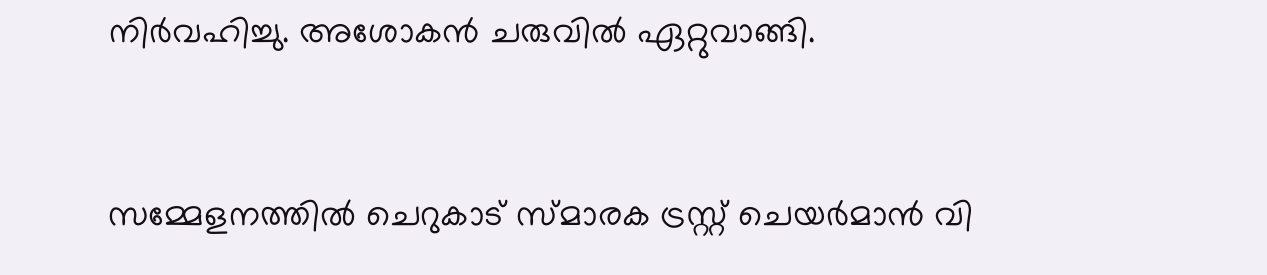നിർവഹിച്ചു. അശോകൻ ചരുവിൽ ഏറ്റുവാങ്ങി.


സമ്മേളനത്തിൽ ചെറുകാട് സ്മാരക ട്രസ്റ്റ് ചെയർമാൻ വി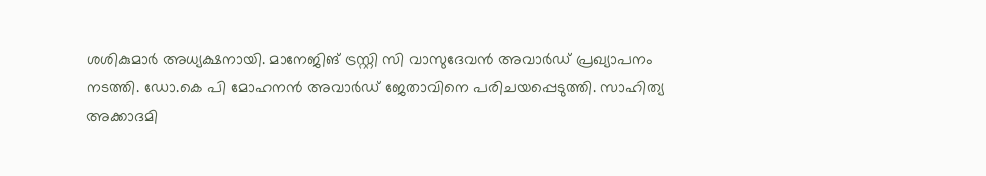ശശികുമാർ അധ്യക്ഷനായി. മാനേജിങ് ട്രസ്റ്റി സി വാസുദേവൻ അവാർഡ് പ്രഖ്യാപനം നടത്തി. ഡോ.കെ പി മോഹനൻ അവാർഡ് ജേതാവിനെ പരിചയപ്പെടുത്തി. സാഹിത്യ അക്കാദമി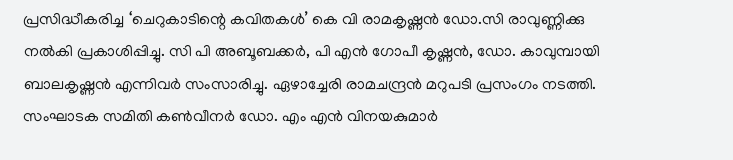പ്രസിദ്ധീകരിച്ച ‘ചെറുകാടിന്റെ കവിതകൾ’ കെ വി രാമകൃഷ്ണൻ ഡോ.സി രാവുണ്ണിക്കു നൽകി പ്രകാശിപ്പിച്ചു. സി പി അബൂബക്കർ, പി എൻ ഗോപീ കൃഷ്ണൻ, ഡോ. കാവുമ്പായി ബാലകൃഷ്ണൻ എന്നിവർ സംസാരിച്ചു. ഏഴാച്ചേരി രാമചന്ദ്രൻ മറുപടി പ്രസംഗം നടത്തി. സംഘാടക സമിതി കൺവീനർ ഡോ. എം എൻ വിനയകുമാർ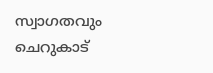സ്വാഗതവും ചെറുകാട്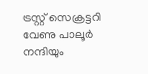ട്രസ്റ്റ് സെക്രട്ടറി വേണു പാലൂർ നന്ദിയും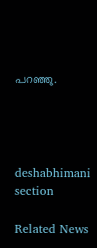പറഞ്ഞു.




deshabhimani section

Related News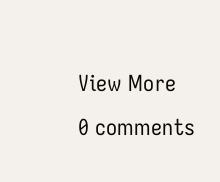View More
0 comments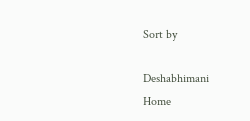Sort by

Deshabhimani
Home